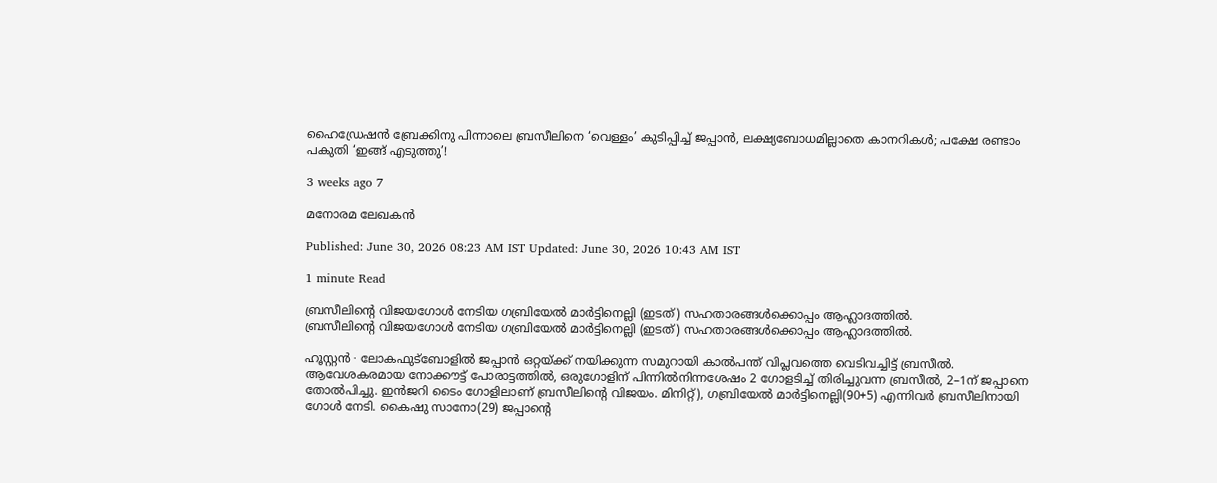ഹൈഡ്രേഷൻ ബ്രേക്കിനു പിന്നാലെ ബ്രസീലിനെ ‘വെള്ളം’ കുടിപ്പിച്ച് ജപ്പാൻ, ലക്ഷ്യബോധമില്ലാതെ കാനറികൾ; പക്ഷേ രണ്ടാം പകുതി ‘ഇങ്ങ് എടുത്തു’!

3 weeks ago 7

മനോരമ ലേഖകൻ

Published: June 30, 2026 08:23 AM IST Updated: June 30, 2026 10:43 AM IST

1 minute Read

ബ്രസീലിന്റെ വിജയഗോൾ നേടിയ ഗബ്രിയേൽ മാർട്ടിനെല്ലി (ഇടത്) സഹതാരങ്ങൾക്കൊപ്പം ആഹ്ലാദത്തിൽ.
ബ്രസീലിന്റെ വിജയഗോൾ നേടിയ ഗബ്രിയേൽ മാർട്ടിനെല്ലി (ഇടത്) സഹതാരങ്ങൾക്കൊപ്പം ആഹ്ലാദത്തിൽ.

ഹൂസ്റ്റൻ ∙ ലോകഫുട്ബോളിൽ ജപ്പാൻ ഒറ്റയ്ക്ക് നയിക്കുന്ന സമുറായി കാൽപന്ത് വിപ്ലവത്തെ വെടിവച്ചിട്ട് ബ്രസീൽ. ആവേശകരമായ നോക്കൗട്ട് പോരാട്ടത്തിൽ, ഒരുഗോളിന് പിന്നിൽനിന്നശേഷം 2 ഗോളടിച്ച് തിരിച്ചുവന്ന ബ്രസീൽ, 2–1ന് ജപ്പാനെ തോൽപിച്ചു. ഇൻജറി ടൈം ഗോളിലാണ് ബ്രസീലിന്റെ വിജയം. മിനിറ്റ്), ഗബ്രിയേൽ മാർട്ടിനെല്ലി(90+5) എന്നിവർ ബ്രസീലിനായി ഗോൾ നേടി. കൈഷു സാനോ(29) ജപ്പാന്റെ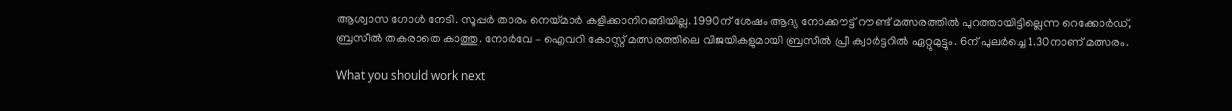ആശ്വാസ ഗോൾ നേടി. സൂപ്പർ താരം നെയ്മാർ കളിക്കാനിറങ്ങിയില്ല. 1990ന് ശേഷം ആദ്യ നോക്കൗട്ട് റൗണ്ട് മത്സരത്തിൽ പുറത്തായിട്ടില്ലെന്ന റെക്കോർഡ്, ബ്രസീൽ തകരാതെ കാത്തു. നോർവേ – ഐവറി കോസ്റ്റ് മത്സരത്തിലെ വിജയികളുമായി ബ്രസീൽ പ്രീ ക്വാർട്ടറിൽ ഏറ്റുമുട്ടും. 6ന് പുലർച്ചെ 1.30നാണ് മത്സരം.

What you should work next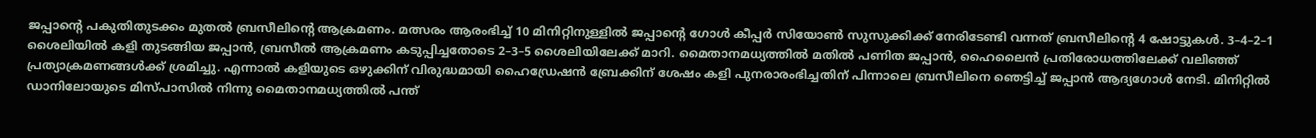ജപ്പാന്റെ പകുതിതുടക്കം മുതൽ ബ്രസീലിന്റെ ആക്രമണം. മത്സരം ആരംഭിച്ച് 10 മിനിറ്റിനുള്ളിൽ ജപ്പാന്റെ ഗോൾ കീപ്പർ സിയോൺ സുസുക്കിക്ക് നേരിടേണ്ടി വന്നത് ബ്രസീലിന്റെ 4 ഷോട്ടുകൾ. 3–4–2–1 ശൈലിയിൽ കളി തുടങ്ങിയ ജപ്പാൻ, ബ്രസീൽ ആക്രമണം കടുപ്പിച്ചതോടെ 2–3–5 ശൈലിയിലേക്ക് മാറി. മൈതാനമധ്യത്തിൽ മതിൽ പണിത ജപ്പാൻ, ഹൈലൈൻ പ്രതിരോധത്തിലേക്ക് വലിഞ്ഞ് പ്രത്യാക്രമണങ്ങൾക്ക് ശ്രമിച്ചു. എന്നാൽ കളിയുടെ ഒഴുക്കിന് വിരുദ്ധമായി ഹൈഡ്രേഷൻ ബ്രേക്കിന് ശേഷം കളി പുനരാരംഭിച്ചതിന് പിന്നാലെ ബ്രസീലിനെ ഞെട്ടിച്ച് ജപ്പാൻ ആദ്യഗോൾ നേടി. മിനിറ്റിൽ ഡാനിലോയുടെ മിസ്‌പാസിൽ നിന്നു മൈതാനമധ്യത്തിൽ പന്ത്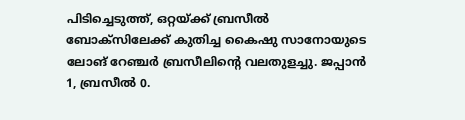പിടിച്ചെടുത്ത്, ഒറ്റയ്ക്ക് ബ്രസീൽ ബോക്സിലേക്ക് കുതിച്ച കൈഷു സാനോയുടെ ലോങ് റേഞ്ചർ ബ്രസീലിന്റെ വലതുളച്ചു. ജപ്പാൻ 1, ബ്രസീൽ 0.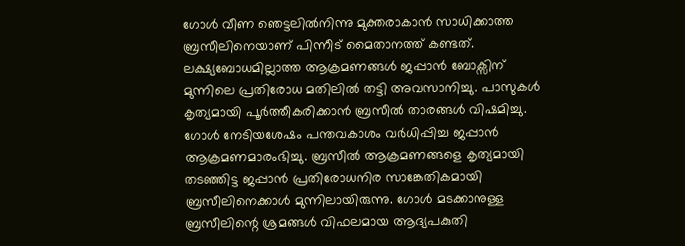ഗോൾ വീണ ഞെട്ടലിൽനിന്നു മുക്തരാകാൻ സാധിക്കാത്ത ബ്രസീലിനെയാണ് പിന്നീട് മൈതാനത്ത് കണ്ടത്. ലക്ഷ്യബോധമില്ലാത്ത ആക്രമണങ്ങൾ ജപ്പാൻ ബോക്സിന് മുന്നിലെ പ്രതിരോധ മതിലിൽ തട്ടി അവസാനിച്ചു. പാസുകൾ കൃത്യമായി പൂർത്തീകരിക്കാൻ ബ്രസീൽ താരങ്ങൾ വിഷമിച്ചു. ഗോൾ നേടിയശേഷം പന്തവകാശം വർധിപ്പിച്ച ജപ്പാൻ ആക്രമണമാരംഭിച്ചു. ബ്രസീൽ ആക്രമണങ്ങളെ കൃത്യമായി തടഞ്ഞിട്ട ജപ്പാൻ പ്രതിരോധനിര സാങ്കേതികമായി ബ്രസീലിനെക്കാൾ മുന്നിലായിരുന്നു. ഗോൾ മടക്കാനുള്ള ബ്രസീലിന്റെ ശ്രമങ്ങൾ വിഫലമായ ആദ്യപകുതി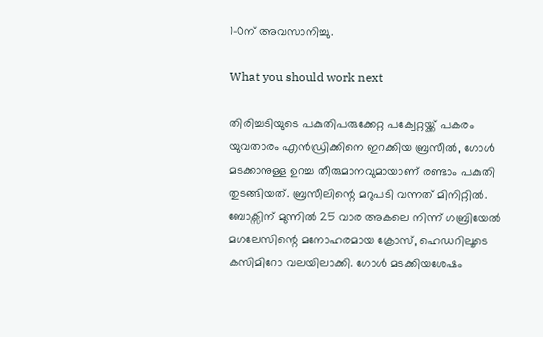1–0ന് അവസാനിച്ചു.

What you should work next

തിരിച്ചടിയുടെ പകുതിപരുക്കേറ്റ പക്വേറ്റയ്ക്ക് പകരം യുവതാരം എൻഡ്രിക്കിനെ ഇറക്കിയ ബ്രസീൽ, ഗോൾ മടക്കാനുള്ള ഉറച്ച തീരുമാനവുമായാണ് രണ്ടാം പകുതി തുടങ്ങിയത്. ബ്രസീലിന്റെ മറുപടി വന്നത് മിനിറ്റിൽ. ബോക്സിന് മുന്നിൽ 25 വാര അകലെ നിന്ന് ഗബ്രിയേൽ മഗലേസിന്റെ മനോഹരമായ ക്രോസ്, ഹെഡറിലൂടെ കസിമിറോ വലയിലാക്കി. ഗോൾ മടക്കിയശേഷം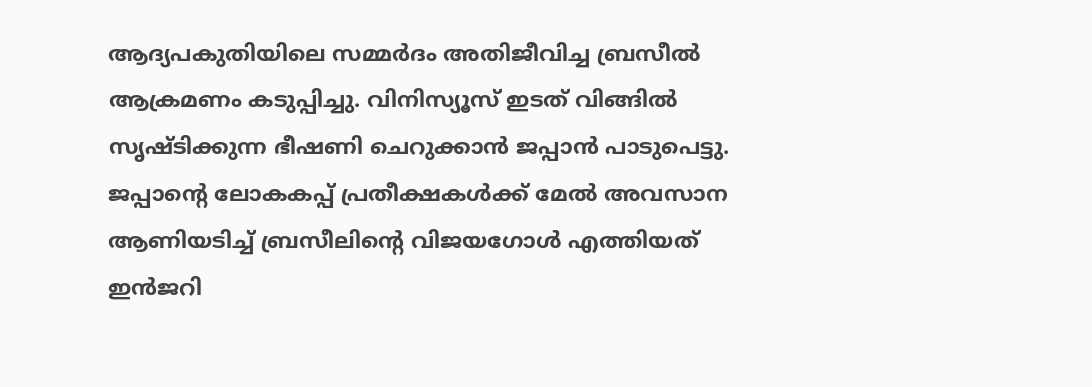ആദ്യപകുതിയിലെ സമ്മർദം അതിജീവിച്ച ബ്രസീൽ ആക്രമണം കടുപ്പിച്ചു. വിനിസ്യൂസ് ഇടത് വിങ്ങിൽ സൃഷ്ടിക്കുന്ന ഭീഷണി ചെറുക്കാൻ ജപ്പാൻ പാടുപെട്ടു. ജപ്പാന്റെ ലോകകപ്പ് പ്രതീക്ഷകൾക്ക് മേൽ അവസാന ആണിയടിച്ച് ബ്രസീലിന്റെ വിജയഗോൾ എത്തിയത് ഇൻജറി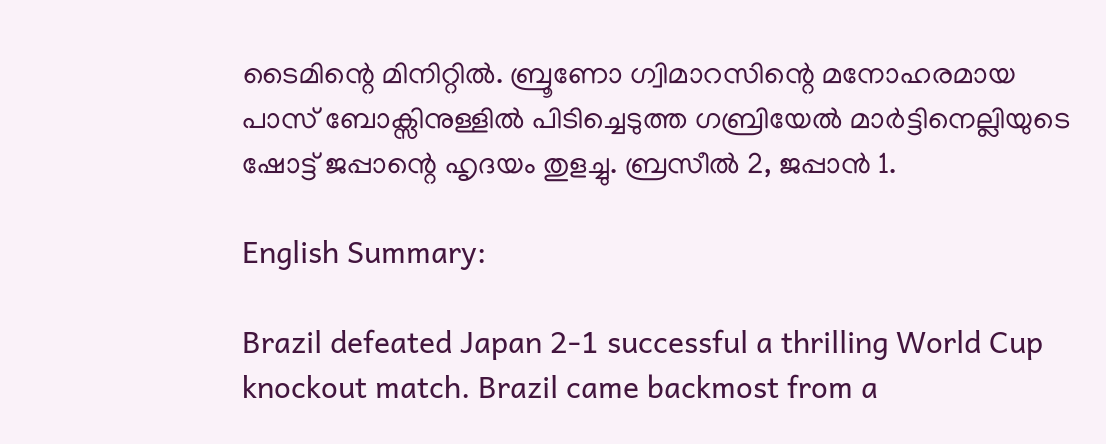ടൈമിന്റെ മിനിറ്റിൽ. ബ്രൂണോ ഗ്വിമാറസിന്റെ മനോഹരമായ പാസ് ബോക്സിനുള്ളിൽ പിടിച്ചെടുത്ത ഗബ്രിയേൽ മാർട്ടിനെല്ലിയുടെ ഷോട്ട് ജപ്പാന്റെ ഹൃദയം തുളച്ചു. ബ്രസീൽ 2, ജപ്പാൻ 1.

English Summary:

Brazil defeated Japan 2-1 successful a thrilling World Cup knockout match. Brazil came backmost from a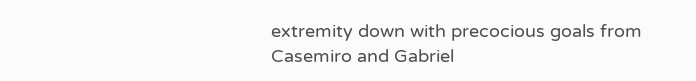extremity down with precocious goals from Casemiro and Gabriel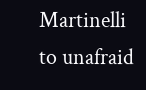Martinelli to unafraid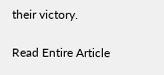their victory.

Read Entire Article